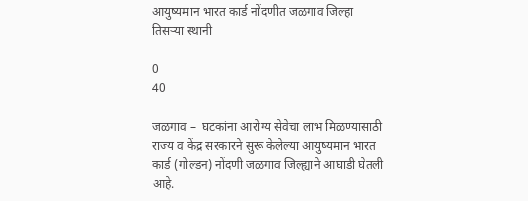आयुष्यमान भारत कार्ड नोंदणीत जळगाव जिल्हा तिसऱ्या स्थानी

0
40

जळगाव –  घटकांना आरोग्य सेवेचा लाभ मिळण्यासाठी राज्य व केंद्र सरकारने सुरू केलेल्या आयुष्यमान भारत कार्ड (गोल्डन) नोंदणी जळगाव जिल्ह्याने आघाडी घेतली आहे.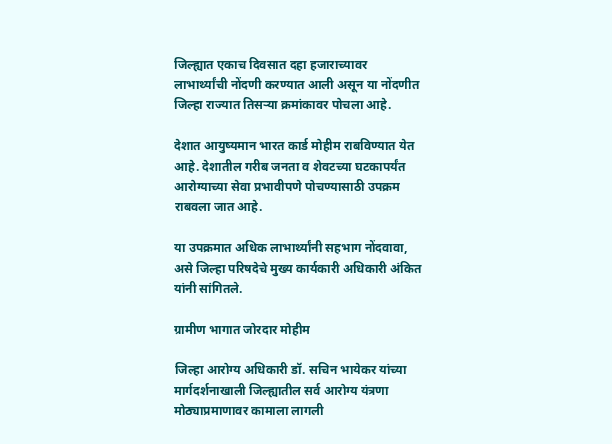जिल्ह्यात एकाच दिवसात दहा हजाराच्यावर लाभार्थ्यांची नोंदणी करण्यात आली असून या नोंदणीत जिल्हा राज्यात तिसऱ्या क्रमांकावर पोचला आहे.

देशात आयुष्यमान भारत कार्ड मोहीम राबविण्यात येत आहे. देशातील गरीब जनता व शेवटच्या घटकापर्यंत आरोग्याच्या सेवा प्रभावीपणे पोचण्यासाठी उपक्रम राबवला जात आहे.

या उपक्रमात अधिक लाभार्थ्यांनी सहभाग नोंदवावा, असे जिल्हा परिषदेचे मुख्य कार्यकारी अधिकारी अंकित यांनी सांगितले.

ग्रामीण भागात जोरदार मोहीम

जिल्हा आरोग्य अधिकारी डॉ. सचिन भायेकर यांच्या मार्गदर्शनाखाली जिल्ह्यातील सर्व आरोग्य यंत्रणा मोठ्याप्रमाणावर कामाला लागली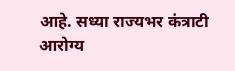आहे. सध्या राज्यभर कंत्राटी आरोग्य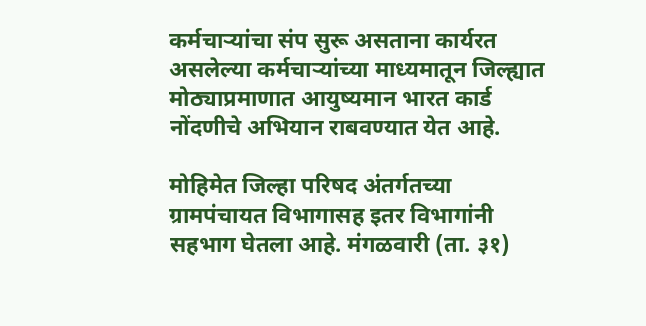कर्मचाऱ्यांचा संप सुरू असताना कार्यरत असलेल्या कर्मचाऱ्यांच्या माध्यमातून जिल्ह्यात मोठ्याप्रमाणात आयुष्यमान भारत कार्ड नोंदणीचे अभियान राबवण्यात येत आहे.

मोहिमेत जिल्हा परिषद अंतर्गतच्या ग्रामपंचायत विभागासह इतर विभागांनी सहभाग घेतला आहे. मंगळवारी (ता. ३१)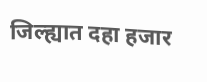जिल्ह्यात दहा हजार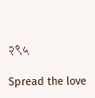२९५

Spread the love